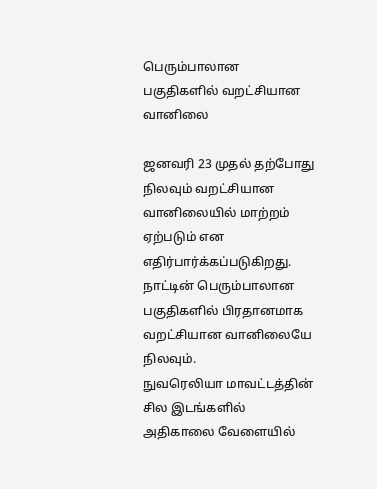பெரும்பாலான பகுதிகளில் வறட்சியான வானிலை

ஜனவரி 23 முதல் தற்போது நிலவும் வறட்சியான வானிலையில் மாற்றம் ஏற்படும் என எதிர்பார்க்கப்படுகிறது.
நாட்டின் பெரும்பாலான பகுதிகளில் பிரதானமாக வறட்சியான வானிலையே நிலவும்.
நுவரெலியா மாவட்டத்தின் சில இடங்களில் அதிகாலை வேளையில்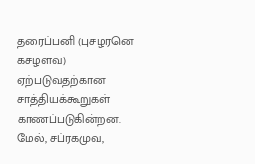தரைப்பனி (புசழரனெ கசழளவ) ஏற்படுவதற்கான சாத்தியக்கூறுகள் காணப்படுகின்றன.
மேல், சப்ரகமுவ,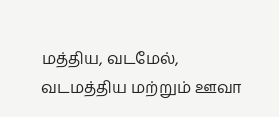மத்திய, வடமேல், வடமத்திய மற்றும் ஊவா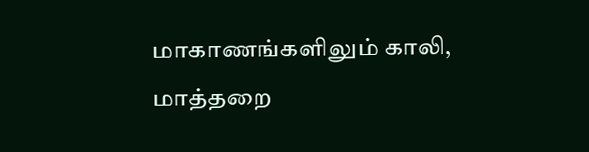மாகாணங்களிலும் காலி, மாத்தறை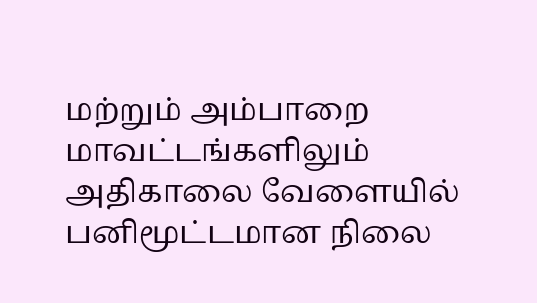மற்றும் அம்பாறை மாவட்டங்களிலும் அதிகாலை வேளையில் பனிமூட்டமான நிலை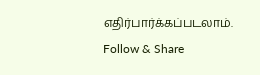எதிர்பார்க்கப்படலாம்.
Follow & Share